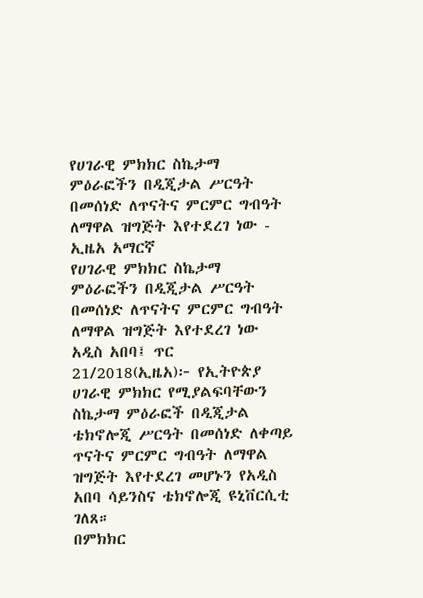የሀገራዊ ምክክር ስኬታማ ምዕራፎችን በዲጂታል ሥርዓት በመሰነድ ለጥናትና ምርምር ግብዓት ለማዋል ዝግጅት እየተደረገ ነው - ኢዜአ አማርኛ
የሀገራዊ ምክክር ስኬታማ ምዕራፎችን በዲጂታል ሥርዓት በመሰነድ ለጥናትና ምርምር ግብዓት ለማዋል ዝግጅት እየተደረገ ነው
አዲስ አበባ፤ ጥር 21/2018(ኢዜአ)፦ የኢትዮጵያ ሀገራዊ ምክክር የሚያልፍባቸውን ስኬታማ ምዕራፎች በዲጂታል ቴክኖሎጂ ሥርዓት በመሰነድ ለቀጣይ ጥናትና ምርምር ግብዓት ለማዋል ዝግጅት እየተደረገ መሆኑን የአዲስ አበባ ሳይንስና ቴክኖሎጂ ዩኒቨርሲቲ ገለጸ።
በምክክር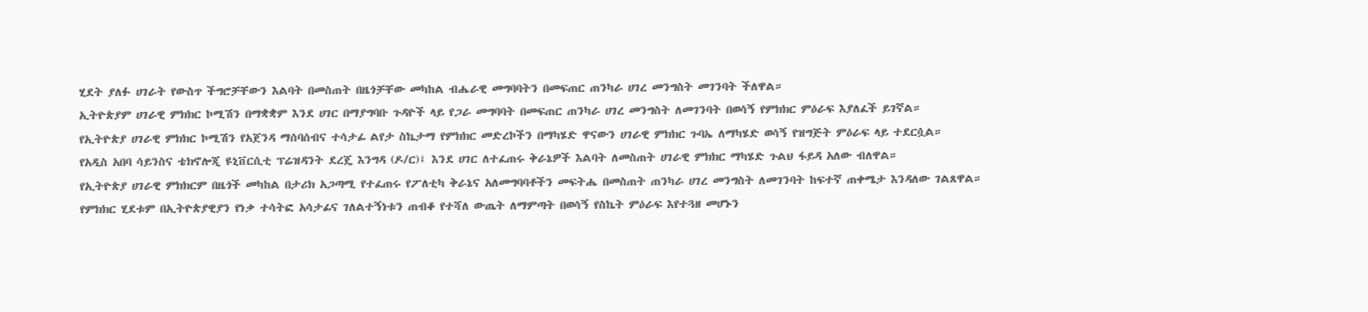ሂደት ያለፉ ሀገራት የውስጥ ችግሮቻቸውን እልባት በመስጠት በዜጎቻቸው መካከል ብሔራዊ መግባባትን በመፍጠር ጠንካራ ሀገረ መንግስት መገንባት ችለዋል።
ኢትዮጵያም ሀገራዊ ምክክር ኮሚሽን በማቋቋም እንደ ሀገር በማያግባቡ ጉዳዮች ላይ የጋራ መግባባት በመፍጠር ጠንካራ ሀገረ መንግስት ለመገንባት በወሳኝ የምክክር ምዕራፍ እያለፈች ይገኛል።
የኢትዮጵያ ሀገራዊ ምክክር ኮሚሽን የአጀንዳ ማሰባሰብና ተሳታፊ ልየታ ስኬታማ የምክክር መድረኮችን በማካሄድ ዋናውን ሀገራዊ ምክክር ጉባኤ ለማካሄድ ወሳኝ የዝግጅት ምዕራፍ ላይ ተደርሷል።
የአዲስ አበባ ሳይንስና ቴክኖሎጂ ዩኒቨርሲቲ ፕሬዝዳንት ደረጄ እንግዳ (ዶ/ር)፤ እንደ ሀገር ለተፈጠሩ ቅራኔዎች እልባት ለመስጠት ሀገራዊ ምክክር ማካሄድ ጉልህ ፋይዳ አለው ብለዋል።
የኢትዮጵያ ሀገራዊ ምክክርም በዜጎች መካከል በታሪክ አጋጣሚ የተፈጠሩ የፖለቲካ ቅራኔና አለመግባባቶችን መፍትሔ በመስጠት ጠንካራ ሀገረ መንግስት ለመገንባት ከፍተኛ ጠቀሜታ እንዳለው ገልጸዋል።
የምክክር ሂደቱም በኢትዮጵያዊያን የነቃ ተሳትፎ አሳታፊና ገለልተኝነቱን ጠብቆ የተሻለ ውጤት ለማምጣት በወሳኝ የስኬት ምዕራፍ እየተጓዘ መሆኑን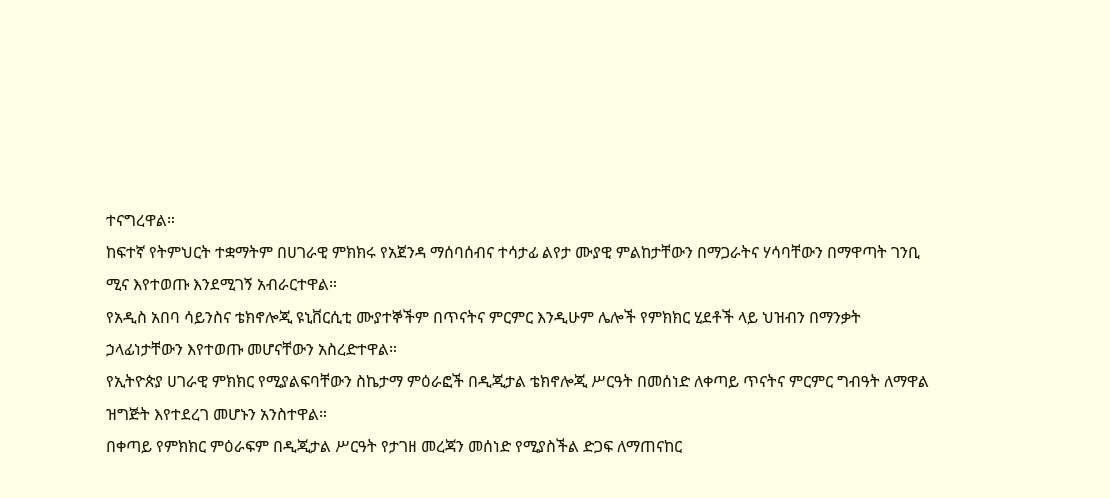ተናግረዋል።
ከፍተኛ የትምህርት ተቋማትም በሀገራዊ ምክክሩ የአጀንዳ ማሰባሰብና ተሳታፊ ልየታ ሙያዊ ምልከታቸውን በማጋራትና ሃሳባቸውን በማዋጣት ገንቢ ሚና እየተወጡ እንደሚገኝ አብራርተዋል።
የአዲስ አበባ ሳይንስና ቴክኖሎጂ ዩኒቨርሲቲ ሙያተኞችም በጥናትና ምርምር እንዲሁም ሌሎች የምክክር ሂደቶች ላይ ህዝብን በማንቃት ኃላፊነታቸውን እየተወጡ መሆናቸውን አስረድተዋል።
የኢትዮጵያ ሀገራዊ ምክክር የሚያልፍባቸውን ስኬታማ ምዕራፎች በዲጂታል ቴክኖሎጂ ሥርዓት በመሰነድ ለቀጣይ ጥናትና ምርምር ግብዓት ለማዋል ዝግጅት እየተደረገ መሆኑን አንስተዋል።
በቀጣይ የምክክር ምዕራፍም በዲጂታል ሥርዓት የታገዘ መረጃን መሰነድ የሚያስችል ድጋፍ ለማጠናከር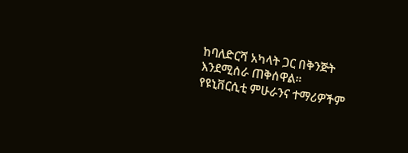ከባለድርሻ አካላት ጋር በቅንጅት እንደሚሰራ ጠቅሰዋል።
የዩኒቨርሲቲ ምሁራንና ተማሪዎችም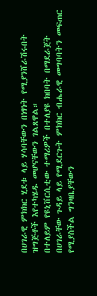በሀገራዊ ምክክር ሂደቱ ላይ ሃሳባቸውን በነፃነት የሚያንሸራሽሩበት ዝግጅቶች እየተካሄዱ መሆናቸውን ገልጸዋል።
በተለይም የዩኒቨርሲቲው ተማሪዎች በተለያዩ ክበባት በማደራጀት በሀገራቸው ጉዳይ ላይ የሚደርጉት ምክክር ብሔራዊ መግባባትን መፍጠር የሚያስችል ግንዛቤያቸውን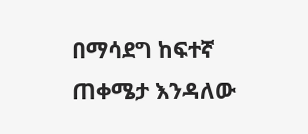በማሳደግ ከፍተኛ ጠቀሜታ እንዳለው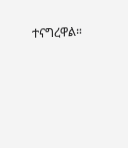ተናግረዋል።